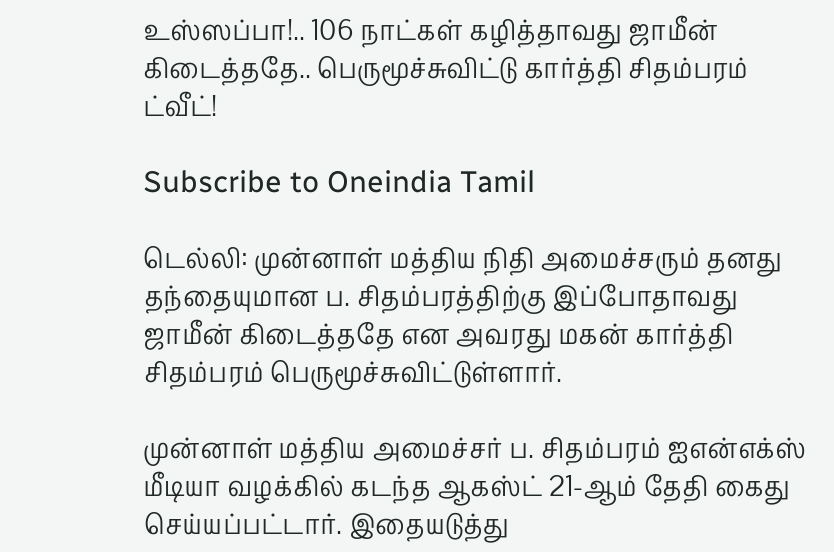உஸ்ஸப்பா!.. 106 நாட்கள் கழித்தாவது ஜாமீன் கிடைத்ததே.. பெருமூச்சுவிட்டு கார்த்தி சிதம்பரம் ட்வீட்!

Subscribe to Oneindia Tamil

டெல்லி: முன்னாள் மத்திய நிதி அமைச்சரும் தனது தந்தையுமான ப. சிதம்பரத்திற்கு இப்போதாவது ஜாமீன் கிடைத்ததே என அவரது மகன் கார்த்தி சிதம்பரம் பெருமூச்சுவிட்டுள்ளார்.

முன்னாள் மத்திய அமைச்சர் ப. சிதம்பரம் ஐஎன்எக்ஸ் மீடியா வழக்கில் கடந்த ஆகஸ்ட் 21-ஆம் தேதி கைது செய்யப்பட்டார். இதையடுத்து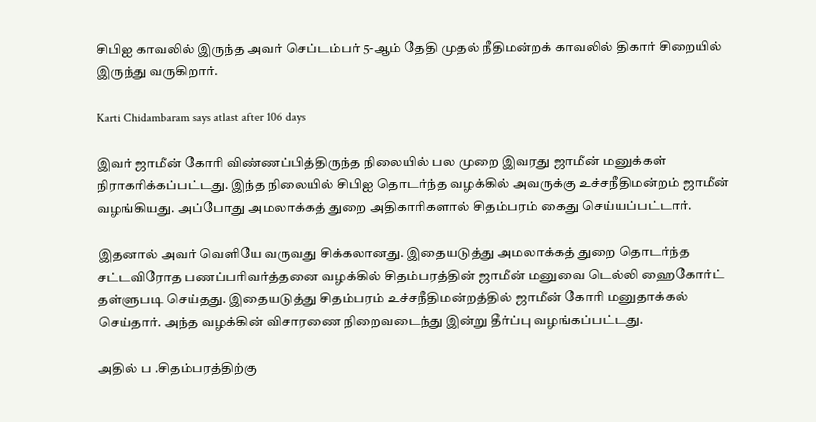சிபிஐ காவலில் இருந்த அவர் செப்டம்பர் 5-ஆம் தேதி முதல் நீதிமன்றக் காவலில் திகார் சிறையில் இருந்து வருகிறார்.

Karti Chidambaram says atlast after 106 days

இவர் ஜாமீன் கோரி விண்ணப்பித்திருந்த நிலையில் பல முறை இவரது ஜாமீன் மனுக்கள் நிராகரிக்கப்பட்டது. இந்த நிலையில் சிபிஐ தொடர்ந்த வழக்கில் அவருக்கு உச்சநீதிமன்றம் ஜாமீன் வழங்கியது. அப்போது அமலாக்கத் துறை அதிகாரிகளால் சிதம்பரம் கைது செய்யப்பட்டார்.

இதனால் அவர் வெளியே வருவது சிக்கலானது. இதையடுத்து அமலாக்கத் துறை தொடர்ந்த சட்டவிரோத பணப்பரிவர்த்தனை வழக்கில் சிதம்பரத்தின் ஜாமீன் மனுவை டெல்லி ஹைகோர்ட் தள்ளுபடி செய்தது. இதையடுத்து சிதம்பரம் உச்சநீதிமன்றத்தில் ஜாமீன் கோரி மனுதாக்கல் செய்தார். அந்த வழக்கின் விசாரணை நிறைவடைந்து இன்று தீர்ப்பு வழங்கப்பட்டது.

அதில் ப .சிதம்பரத்திற்கு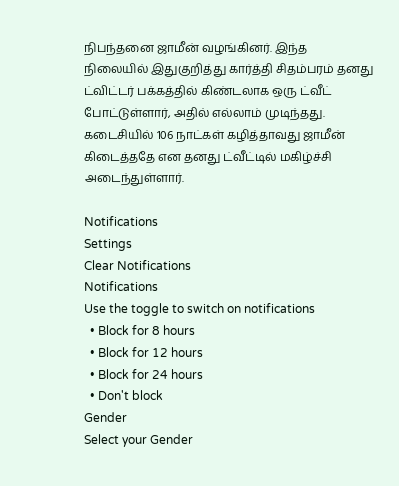நிபந்தனை ஜாமீன் வழங்கினர். இந்த நிலையில் இதுகுறித்து கார்த்தி சிதம்பரம் தனது ட்விட்டர் பக்கத்தில் கிண்டலாக ஒரு ட்வீட் போட்டுள்ளார், அதில் எல்லாம் முடிந்தது. கடைசியில் 106 நாட்கள் கழித்தாவது ஜாமீன் கிடைத்ததே என தனது ட்வீட்டில் மகிழ்ச்சி அடைந்துள்ளார்.

Notifications
Settings
Clear Notifications
Notifications
Use the toggle to switch on notifications
  • Block for 8 hours
  • Block for 12 hours
  • Block for 24 hours
  • Don't block
Gender
Select your Gender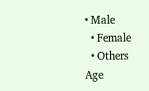• Male
  • Female
  • Others
Age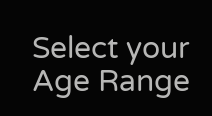Select your Age Range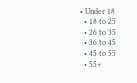• Under 18
  • 18 to 25
  • 26 to 35
  • 36 to 45
  • 45 to 55
  • 55+